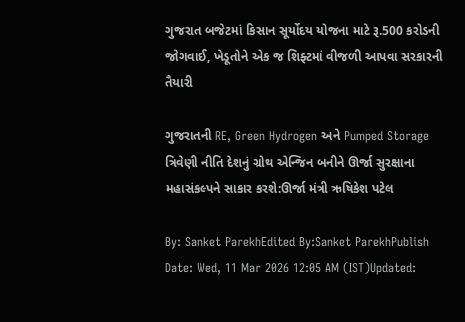ગુજરાત બજેટમાં કિસાન સૂર્યોદય યોજના માટે રૂ.500 કરોડની જોગવાઈ, ખેડૂતોને એક જ શિફ્ટમાં વીજળી આપવા સરકારની તૈયારી

ગુજરાતની RE, Green Hydrogen અને Pumped Storage ત્રિવેણી નીતિ દેશનું ગ્રોથ એન્જિન બનીને ઊર્જા સુરક્ષાના મહાસંકલ્પને સાકાર કરશે:ઊર્જા મંત્રી ઋષિકેશ પટેલ

By: Sanket ParekhEdited By:Sanket ParekhPublish Date: Wed, 11 Mar 2026 12:05 AM (IST)Updated: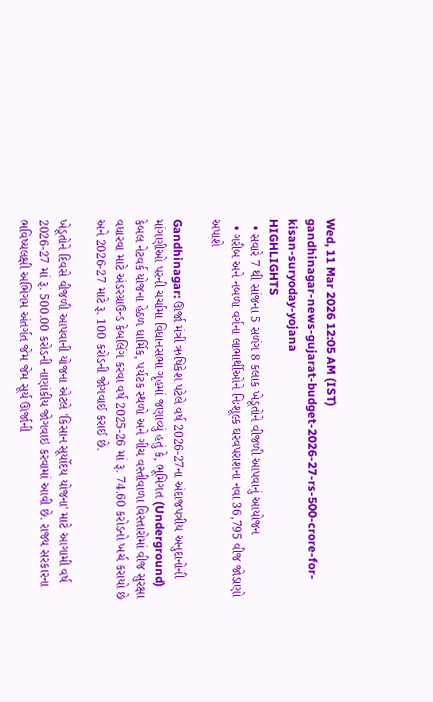Wed, 11 Mar 2026 12:05 AM (IST)
gandhinagar-news-gujarat-budget-2026-27-rs-500-crore-for-kisan-suryoday-yojana
HIGHLIGHTS
  • સવારે 7 થી સાંજના 5 સળંગ 8 કલાક ખેડૂતોને વીજળી આપવાનું આયોજન
  • ગરીબ અને નબળા વર્ગના લાભાર્થીઓને નિઃશૂલ્ક ઘરવપરાશના નવા 36,795 વીજ જોડાણો અપાશે

Gandhinagar: ઊર્જા મંત્રી ઋષિકેશ પટેલે વર્ષ 2026-27ના અંદાજપત્રીય અનુદાનોની માંગણીઓ પરની ચર્ચામા વિધાનસભા ગૃહમાં જણાવ્યું હતું કે, ભૂમિગત (Underground) કેબલ નેટવર્ક યોજના હેઠળ ધાર્મિક, પર્યટક સ્થળો અને ગીચ વસ્તીવાળા વિસ્તારોમાં વીજ સુરક્ષા વધારવા માટે અંડરગ્રાઉન્ડ કેબલિંગ કરવા વર્ષ 2025-26 માં રૂ. 74.60 કરોડનો ખર્ચ કરાયો છે અને 2026-27 માટે રૂ. 100 કરોડની જોગવાઈ કરાઈ છે.

ખેડૂતોને દિવસે વીજળી આપવાની યોજના એટલે 'કિસાન સૂર્યોદય યોજના' માટે આગામી વર્ષ 2026-27 માં રૂ. 500.00 કરોડની નાણાંકીય જોગવાઇ કરવામાં આવી છે. રાજ્ય સરકારના ભવિષ્યલક્ષી અભિગમ અંતર્ગત જેમ જેમ સૂર્ય ઊર્જાની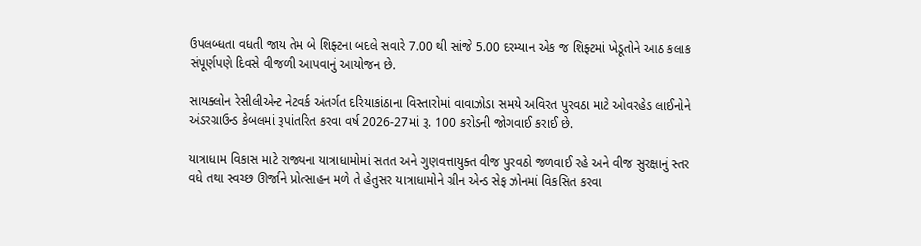ઉપલબ્ધતા વધતી જાય તેમ બે શિફ્ટના બદલે સવારે 7.00 થી સાંજે 5.00 દરમ્યાન એક જ શિફ્ટમાં ખેડૂતોને આઠ કલાક સંપૂર્ણપણે દિવસે વીજળી આપવાનું આયોજન છે.

સાયક્લોન રેસીલીએન્ટ નેટવર્ક અંતર્ગત દરિયાકાંઠાના વિસ્તારોમાં વાવાઝોડા સમયે અવિરત પુરવઠા માટે ઓવરહેડ લાઈનોને અંડરગ્રાઉન્ડ કેબલમાં રૂપાંતરિત કરવા વર્ષ 2026-27માં રૂ. 100 કરોડની જોગવાઈ કરાઈ છે.

યાત્રાધામ વિકાસ માટે રાજ્યના યાત્રાધામોમાં સતત અને ગુણવત્તાયુક્ત વીજ પુરવઠો જળવાઈ રહે અને વીજ સુરક્ષાનું સ્તર વધે તથા સ્વચ્છ ઊર્જાને પ્રોત્સાહન મળે તે હેતુસર યાત્રાધામોને ગ્રીન એન્ડ સેફ ઝોનમાં વિકસિત કરવા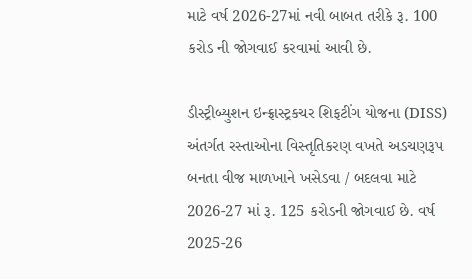માટે વર્ષ 2026-27માં નવી બાબત તરીકે રૂ. 100 કરોડ ની જોગવાઈ કરવામાં આવી છે.

ડીસ્ટ્રીબ્યુશન ઇન્ફ્રાસ્ટ્રકચર શિફટીંગ યોજના (DISS) અંતર્ગત રસ્તાઓના વિસ્તૃતિકરણ વખતે અડચણરૂપ બનતા વીજ માળખાને ખસેડવા / બદલવા માટે 2026-27 માં રૂ. 125 કરોડની જોગવાઈ છે. વર્ષ 2025-26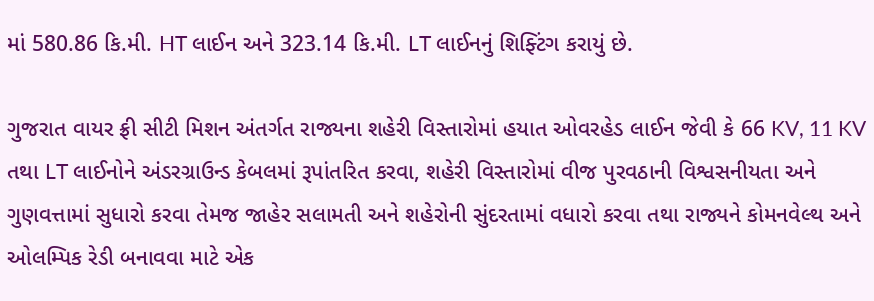માં 580.86 કિ.મી. HT લાઈન અને 323.14 કિ.મી. LT લાઈનનું શિફ્ટિંગ કરાયું છે.

ગુજરાત વાયર ફ્રી સીટી મિશન અંતર્ગત રાજ્યના શહેરી વિસ્તારોમાં હયાત ઓવરહેડ લાઈન જેવી કે 66 KV, 11 KV તથા LT લાઈનોને અંડરગ્રાઉન્ડ કેબલમાં રૂપાંતરિત કરવા, શહેરી વિસ્તારોમાં વીજ પુરવઠાની વિશ્વસનીયતા અને ગુણવત્તામાં સુધારો કરવા તેમજ જાહેર સલામતી અને શહેરોની સુંદરતામાં વધારો કરવા તથા રાજ્યને કોમનવેલ્થ અને ઓલમ્પિક રેડી બનાવવા માટે એક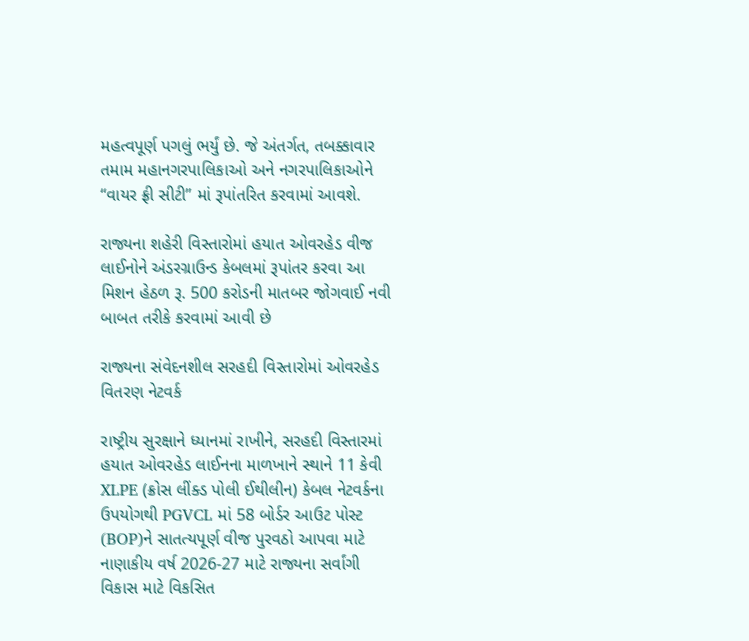મહત્વપૂર્ણ પગલું ભર્યું છે. જે અંતર્ગત, તબક્કાવાર તમામ મહાનગરપાલિકાઓ અને નગરપાલિકાઓને ‘‘વાયર ફ્રી સીટી’’ માં રૂપાંતરિત કરવામાં આવશે.

રાજ્યના શહેરી વિસ્તારોમાં હયાત ઓવરહેડ વીજ લાઈનોને અંડરગ્રાઉન્ડ કેબલમાં રૂપાંતર કરવા આ મિશન હેઠળ રૂ. 500 કરોડની માતબર જોગવાઈ નવી બાબત તરીકે કરવામાં આવી છે

રાજ્યના સંવેદનશીલ સરહદી વિસ્તારોમાં ઓવરહેડ વિતરણ નેટવર્ક

રાષ્ટ્રીય સુરક્ષાને ધ્યાનમાં રાખીને, સરહદી વિસ્તારમાં હયાત ઓવરહેડ લાઈનના માળખાને સ્થાને 11 કેવી XLPE (ક્રોસ લીંક્ડ પોલી ઈથીલીન) કેબલ નેટવર્કના ઉપયોગથી PGVCL માં 58 બોર્ડર આઉટ પોસ્ટ (BOP)ને સાતત્યપૂર્ણ વીજ પુરવઠો આપવા માટે નાણાકીય વર્ષ 2026-27 માટે રાજ્યના સર્વાંગી વિકાસ માટે વિકસિત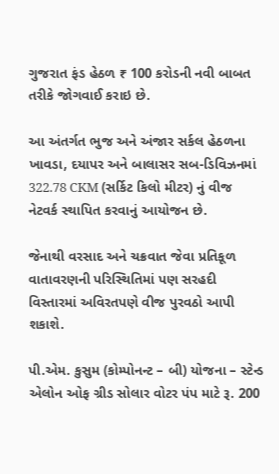ગુજરાત ફંડ હેઠળ ₹ 100 કરોડની નવી બાબત તરીકે જોગવાઈ કરાઇ છે.

આ અંતર્ગત ભુજ અને અંજાર સર્કલ હેઠળના ખાવડા, દયાપર અને બાલાસર સબ-ડિવિઝનમાં 322.78 CKM (સર્કિટ કિલો મીટર) નું વીજ નેટવર્ક સ્થાપિત કરવાનું આયોજન છે.

જેનાથી વરસાદ અને ચક્રવાત જેવા પ્રતિકૂળ વાતાવરણની પરિસ્થિતિમાં પણ સરહદી વિસ્તારમાં અવિરતપણે વીજ પુરવઠો આપી શકાશે.

પી.એમ. કુસુમ (કોમ્પોનન્ટ – બી) યોજના – સ્ટેન્ડ એલોન ઓફ ગ્રીડ સોલાર વોટર પંપ માટે રૂ. 200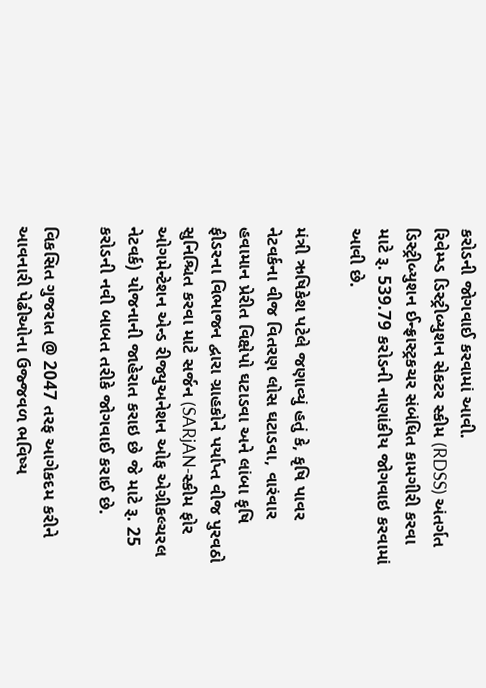કરોડની જોગવાઈ કરવામાં આવી.
રિવેમ્પ્ડ ડિસ્ટ્રીબ્યુશન સેકટર સ્કીમ (RDSS) અંતર્ગત ડિસ્ટ્રીબ્યુશન ઈન્ફ્રાસ્ટ્રકચર સંબંધિત કામગીરી કરવા માટે રૂ. 539.79 કરોડની નાણાંકીય જોગવાઇ કરવામાં આવી છે.

મંત્રી ઋષિકેશ પટેલે જણાવ્યું હતું કે, કૃષિ પાવર નેટવર્કના વીજ વિતરણ લોસ ઘટાડવા, વારંવાર હવામાન પ્રેરીત વિક્ષેપો ઘટાડવા અને લાંબા કૃષિ ફીડરના વિભાજન દ્વારા ગ્રાહકોને પર્યાપ્ત વીજ પુરવઠો સુનિશ્ચિત કરવા માટે સર્જન (SARjAN-સ્કીમ ફોર ઓગમેન્ટેશન એન્ડ રીજ્યુઅનેશન ઓફ એગ્રીકલ્ચરલ નેટવર્ક) યોજનાની જાહેરાત કરાઇ છે જે માટે રૂ. 25 કરોડની નવી બાબત તરીકે જોગવાઈ કરાઈ છે.

વિકસિત ગુજરાત @ 2047 તરફ આગેકદમ કરીને આવનારી પેઢીઓના ઉજ્જવળ ભવિષ્ય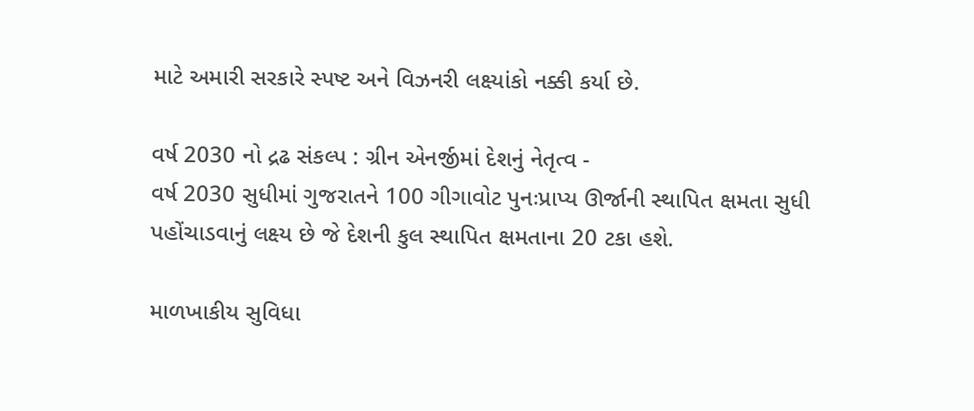માટે અમારી સરકારે સ્પષ્ટ અને વિઝનરી લક્ષ્યાંકો નક્કી કર્યા છે.

વર્ષ 2030 નો દ્રઢ સંકલ્પ : ગ્રીન એનર્જીમાં દેશનું નેતૃત્વ -
વર્ષ 2030 સુધીમાં ગુજરાતને 100 ગીગાવોટ પુનઃપ્રાપ્ય ઊર્જાની સ્થાપિત ક્ષમતા સુધી પહોંચાડવાનું લક્ષ્ય છે જે દેશની કુલ સ્થાપિત ક્ષમતાના 20 ટકા હશે.

માળખાકીય સુવિધા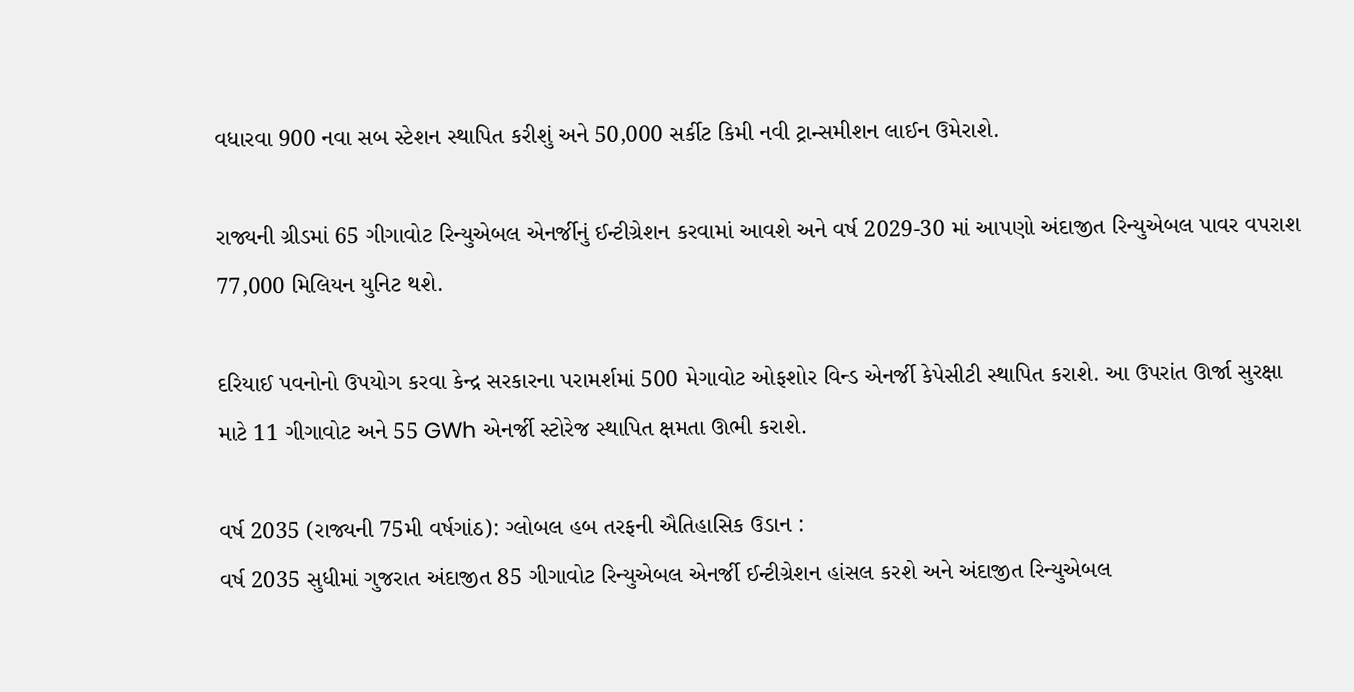વધારવા 900 નવા સબ સ્ટેશન સ્થાપિત કરીશું અને 50,000 સર્કીટ કિમી નવી ટ્રાન્સમીશન લાઈન ઉમેરાશે.

રાજ્યની ગ્રીડમાં 65 ગીગાવોટ રિન્યુએબલ એનર્જીનું ઈન્ટીગ્રેશન કરવામાં આવશે અને વર્ષ 2029-30 માં આપણો અંદાજીત રિન્યુએબલ પાવર વપરાશ 77,000 મિલિયન યુનિટ થશે.

દરિયાઈ પવનોનો ઉપયોગ કરવા કેન્દ્ર સરકારના પરામર્શમાં 500 મેગાવોટ ઓફશોર વિન્ડ એનર્જી કેપેસીટી સ્થાપિત કરાશે. આ ઉપરાંત ઊર્જા સુરક્ષા માટે 11 ગીગાવોટ અને 55 GWh એનર્જી સ્ટોરેજ સ્થાપિત ક્ષમતા ઊભી કરાશે.

વર્ષ 2035 (રાજ્યની 75મી વર્ષગાંઠ): ગ્લોબલ હબ તરફની ઐતિહાસિક ઉડાન :
વર્ષ 2035 સુધીમાં ગુજરાત અંદાજીત 85 ગીગાવોટ રિન્યુએબલ એનર્જી ઈન્ટીગ્રેશન હાંસલ કરશે અને અંદાજીત રિન્યુએબલ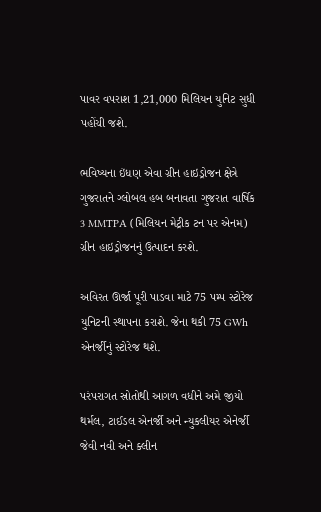પાવર વપરાશ 1,21,000 મિલિયન યુનિટ સુધી પહોંચી જશે.

ભવિષ્યના ઇંધણ એવા ગ્રીન હાઇડ્રોજન ક્ષેત્રે ગુજરાતને ગ્લોબલ હબ બનાવતા ગુજરાત વાર્ષિક 3 MMTPA (મિલિયન મેટ્રીક ટન પર એનમ) ગ્રીન હાઇડ્રોજનનું ઉત્પાદન કરશે.

અવિરત ઊર્જા પૂરી પાડવા માટે 75 પમ્પ સ્ટોરેજ યુનિટની સ્થાપના કરાશે. જેના થકી 75 GWh એનર્જીનું સ્ટોરેજ થશે.

પરંપરાગત સ્રોતોથી આગળ વધીને અમે જીયો થર્મલ, ટાઈડલ એનર્જી અને ન્યુકલીયર એનેર્જી જેવી નવી અને ક્લીન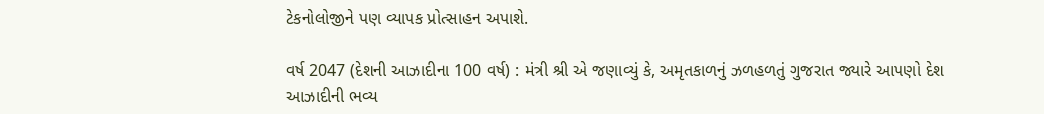ટેકનોલોજીને પણ વ્યાપક પ્રોત્સાહન અપાશે.

વર્ષ 2047 (દેશની આઝાદીના 100 વર્ષ) : મંત્રી શ્રી એ જણાવ્યું કે, અમૃતકાળનું ઝળહળતું ગુજરાત જ્યારે આપણો દેશ આઝાદીની ભવ્ય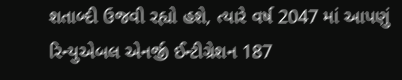શતાબ્દી ઉજવી રહ્યો હશે, ત્યારે વર્ષ 2047 માં આપણું રિન્યુએબલ એનર્જી ઈન્ટીગ્રેશન 187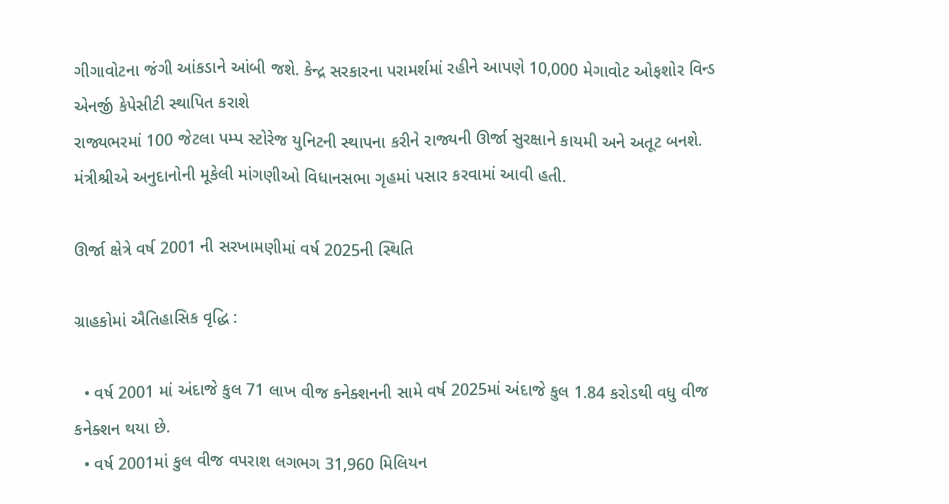ગીગાવોટના જંગી આંકડાને આંબી જશે. કેન્દ્ર સરકારના પરામર્શમાં રહીને આપણે 10,000 મેગાવોટ ઓફશોર વિન્ડ એનર્જી કેપેસીટી સ્થાપિત કરાશે
રાજ્યભરમાં 100 જેટલા પમ્પ સ્ટોરેજ યુનિટની સ્થાપના કરીને રાજ્યની ઊર્જા સુરક્ષાને કાયમી અને અતૂટ બનશે.
મંત્રીશ્રીએ અનુદાનોની મૂકેલી માંગણીઓ વિધાનસભા ગૃહમાં પસાર કરવામાં આવી હતી.

ઊર્જા ક્ષેત્રે વર્ષ 2001 ની સરખામણીમાં વર્ષ 2025ની સ્થિતિ

ગ્રાહકોમાં ઐતિહાસિક વૃદ્ધિ :

  • વર્ષ 2001 માં અંદાજે કુલ 71 લાખ વીજ કનેક્શનની સામે વર્ષ 2025માં અંદાજે કુલ 1.84 કરોડથી વધુ વીજ કનેક્શન થયા છે.
  • વર્ષ 2001માં કુલ વીજ વપરાશ લગભગ 31,960 મિલિયન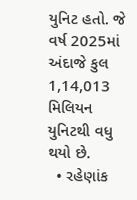યુનિટ હતો. જે વર્ષ 2025માં અંદાજે કુલ 1,14,013 મિલિયન યુનિટથી વધુ થયો છે.
  • રહેણાંક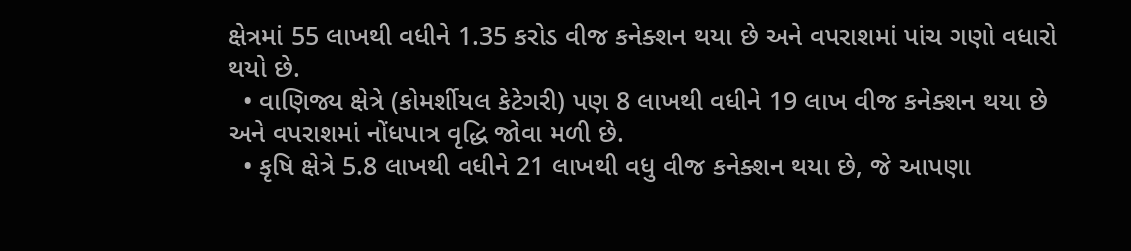ક્ષેત્રમાં 55 લાખથી વધીને 1.35 કરોડ વીજ કનેક્શન થયા છે અને વપરાશમાં પાંચ ગણો વધારો થયો છે.
  • વાણિજ્ય ક્ષેત્રે (કોમર્શીયલ કેટેગરી) પણ 8 લાખથી વધીને 19 લાખ વીજ કનેક્શન થયા છે અને વપરાશમાં નોંધપાત્ર વૃદ્ધિ જોવા મળી છે.
  • કૃષિ ક્ષેત્રે 5.8 લાખથી વધીને 21 લાખથી વધુ વીજ કનેક્શન થયા છે, જે આપણા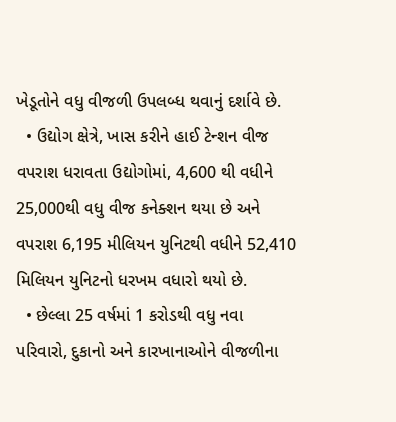ખેડૂતોને વધુ વીજળી ઉપલબ્ધ થવાનું દર્શાવે છે.
  • ઉદ્યોગ ક્ષેત્રે, ખાસ કરીને હાઈ ટેન્શન વીજ વપરાશ ધરાવતા ઉદ્યોગોમાં, 4,600 થી વધીને 25,000થી વધુ વીજ કનેક્શન થયા છે અને વપરાશ 6,195 મીલિયન યુનિટથી વધીને 52,410 મિલિયન યુનિટનો ધરખમ વધારો થયો છે.
  • છેલ્લા 25 વર્ષમાં 1 કરોડથી વધુ નવા પરિવારો, દુકાનો અને કારખાનાઓને વીજળીના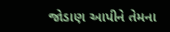જોડાણ આપીને તેમના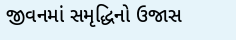જીવનમાં સમૃદ્ધિનો ઉજાસ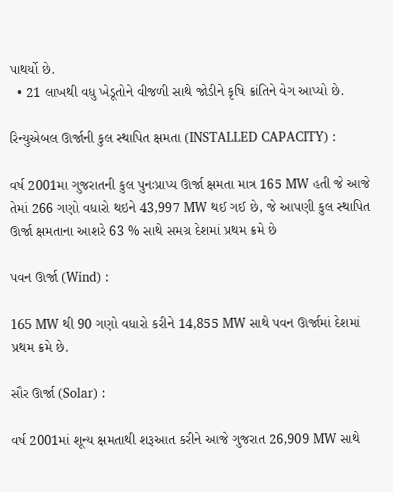પાથર્યો છે.
  • 21 લાખથી વધુ ખેડૂતોને વીજળી સાથે જોડીને કૃષિ ક્રાંતિને વેગ આપ્યો છે.

રિન્યુએબલ ઊર્જાની કુલ સ્થાપિત ક્ષમતા (INSTALLED CAPACITY) :

વર્ષ 2001મા ગુજરાતની કુલ પુનઃપ્રાપ્ય ઊર્જા ક્ષમતા માત્ર 165 MW હતી જે આજે તેમાં 266 ગણો વધારો થઇને 43,997 MW થઈ ગઈ છે, જે આપણી કુલ સ્થાપિત ઊર્જા ક્ષમતાના આશરે 63 % સાથે સમગ્ર દેશમાં પ્રથમ ક્રમે છે

પવન ઊર્જા (Wind) :

165 MW થી 90 ગણો વધારો કરીને 14,855 MW સાથે પવન ઊર્જામાં દેશમાં પ્રથમ ક્રમે છે.

સૌર ઊર્જા (Solar) :

વર્ષ 2001માં શૂન્ય ક્ષમતાથી શરૂઆત કરીને આજે ગુજરાત 26,909 MW સાથે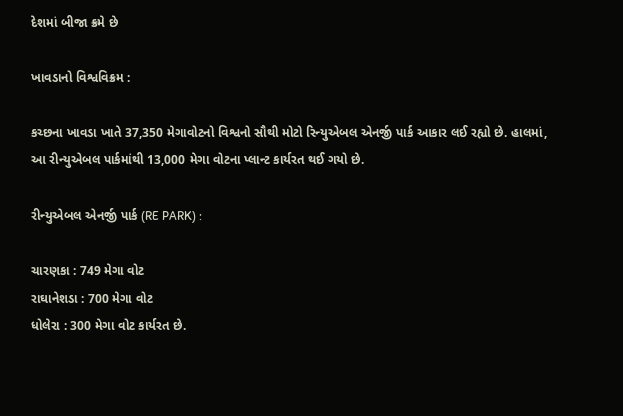દેશમાં બીજા ક્રમે છે

ખાવડાનો વિશ્વવિક્રમ :

કચ્છના ખાવડા ખાતે 37,350 મેગાવોટનો વિશ્વનો સૌથી મોટો રિન્યુએબલ એનર્જી પાર્ક આકાર લઈ રહ્યો છે. હાલમાં, આ રીન્યુએબલ પાર્કમાંથી 13,000 મેગા વોટના પ્લાન્ટ કાર્યરત થઈ ગયો છે.

રીન્યુએબલ એનર્જી પાર્ક (RE PARK) :

ચારણકા : 749 મેગા વોટ
રાઘાનેશડા : 700 મેગા વોટ
ધોલેરા : 300 મેગા વોટ કાર્યરત છે.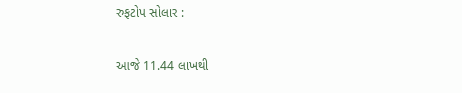રુફટોપ સોલાર :

આજે 11.44 લાખથી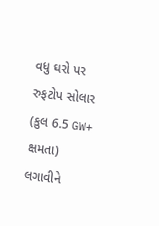વધુ ઘરો પર રુફટોપ સોલાર (કુલ 6.5 GW+ ક્ષમતા) લગાવીને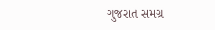ગુજરાત સમગ્ર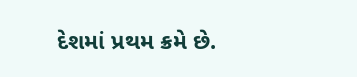દેશમાં પ્રથમ ક્રમે છે.